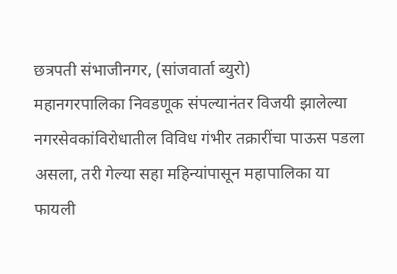छत्रपती संभाजीनगर, (सांजवार्ता ब्युरो)
महानगरपालिका निवडणूक संपल्यानंतर विजयी झालेल्या नगरसेवकांविरोधातील विविध गंभीर तक्रारींचा पाऊस पडला असला, तरी गेल्या सहा महिन्यांपासून महापालिका या फायली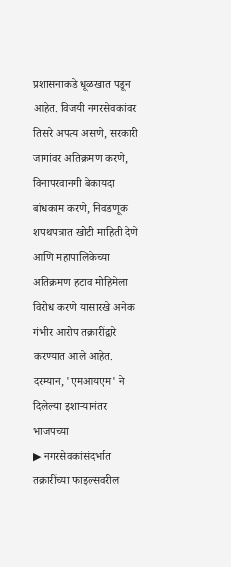प्रशासनाकडे धूळखात पडून आहेत. विजयी नगरसेवकांवर तिसरे अपत्य असणे, सरकारी जागांवर अतिक्रमण करणे, विनापरवानगी बेकायदा बांधकाम करणे, निवडणूक शपथपत्रात खोटी माहिती देणे आणि महापालिकेच्या अतिक्रमण हटाव मोहिमेला विरोध करणे यासारखे अनेक गंभीर आरोप तक्रारींद्वारे करण्यात आले आहेत. दरम्यान, 'एमआयएम' ने दिलेल्या इशाऱ्यानंतर भाजपच्या
▶ नगरसेवकांसंदर्भात तक्रारींच्या फाइल्सवरील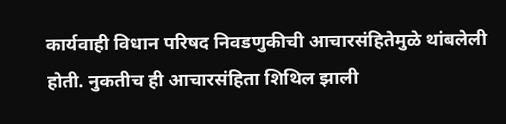कार्यवाही विधान परिषद निवडणुकीची आचारसंहितेमुळे थांबलेली होती. नुकतीच ही आचारसंहिता शिथिल झाली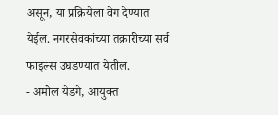असून, या प्रक्रियेला वेग देण्यात येईल. नगरसेवकांच्या तक्रारीच्या सर्व फाइल्स उघडण्यात येतील.
- अमोल येडगे, आयुक्त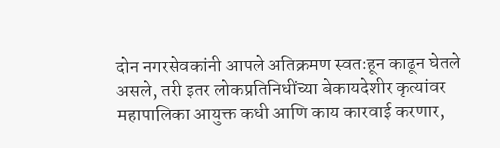दोन नगरसेवकांनी आपले अतिक्रमण स्वतःहून काढून घेतले असले, तरी इतर लोकप्रतिनिधींच्या बेकायदेशीर कृत्यांवर महापालिका आयुक्त कधी आणि काय कारवाई करणार,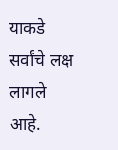याकडे सर्वांचे लक्ष लागले आहे.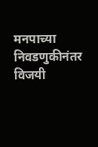मनपाच्या निवडणुकीनंतर विजयी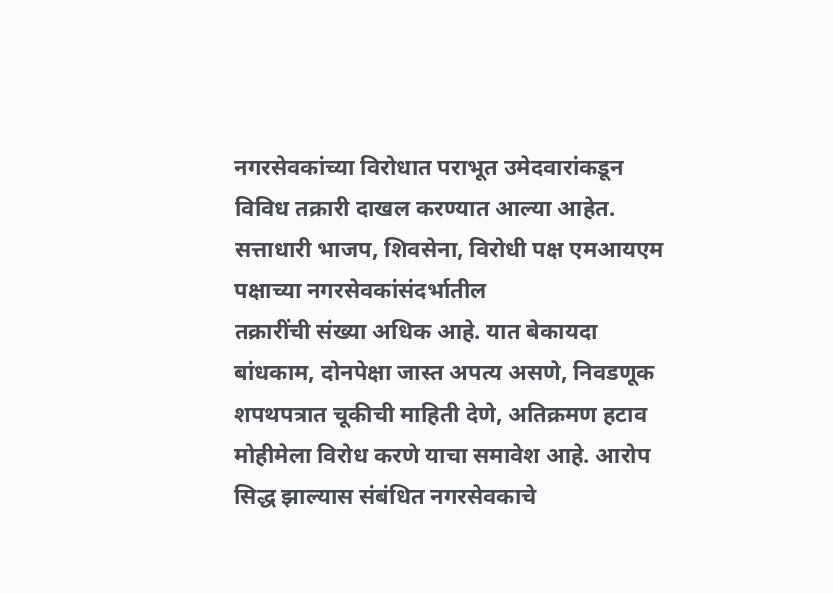नगरसेवकांच्या विरोधात पराभूत उमेदवारांकडून विविध तक्रारी दाखल करण्यात आल्या आहेत. सत्ताधारी भाजप, शिवसेना, विरोधी पक्ष एमआयएम पक्षाच्या नगरसेवकांसंदर्भातील
तक्रारींची संख्या अधिक आहे. यात बेकायदा बांधकाम, दोनपेक्षा जास्त अपत्य असणे, निवडणूक शपथपत्रात चूकीची माहिती देणे, अतिक्रमण हटाव मोहीमेला विरोध करणे याचा समावेश आहे. आरोप सिद्ध झाल्यास संबंधित नगरसेवकाचे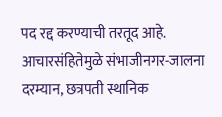पद रद्द करण्याची तरतूद आहे. आचारसंहितेमुळे संभाजीनगर-जालना दरम्यान, छत्रपती स्थानिक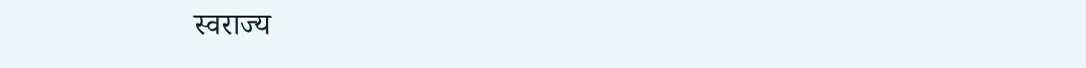स्वराज्य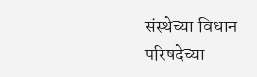संस्थेच्या विधान परिषदेच्या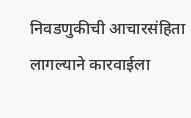निवडणुकीची आचारसंहिता लागल्याने कारवाईला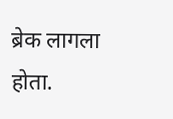ब्रेक लागला होता.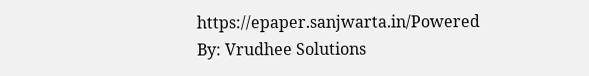https://epaper.sanjwarta.in/Powered By: Vrudhee Solutions